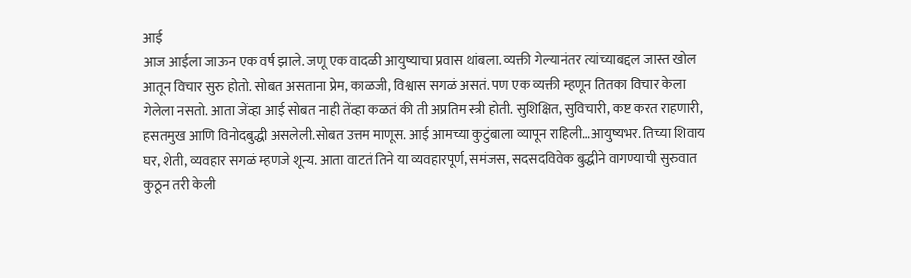आई
आज आईला जाऊन एक वर्ष झाले. जणू एक वादळी आयुष्याचा प्रवास थांबला. व्यक्ती गेल्यानंतर त्यांच्याबद्दल जास्त खोल आतून विचार सुरु होतो. सोबत असताना प्रेम, काळजी, विश्वास सगळं असतं. पण एक व्यक्ती म्हणून तितका विचार केला गेलेला नसतो. आता जेंव्हा आई सोबत नाही तेंव्हा कळतं की ती अप्रतिम स्त्री होती. सुशिक्षित, सुविचारी, कष्ट करत राहणारी, हसतमुख आणि विनोदबुद्धी असलेली.सोबत उत्तम माणूस. आई आमच्या कुटुंबाला व्यापून राहिली…आयुष्यभर. तिच्या शिवाय घर, शेती, व्यवहार सगळं म्हणजे शून्य. आता वाटतं तिने या व्यवहारपूर्ण, समंजस, सदसदविवेक बुद्धीने वागण्याची सुरुवात कुठून तरी केली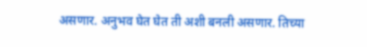असणार. अनुभव घेत घेत ती अशी बनली असणार. तिच्या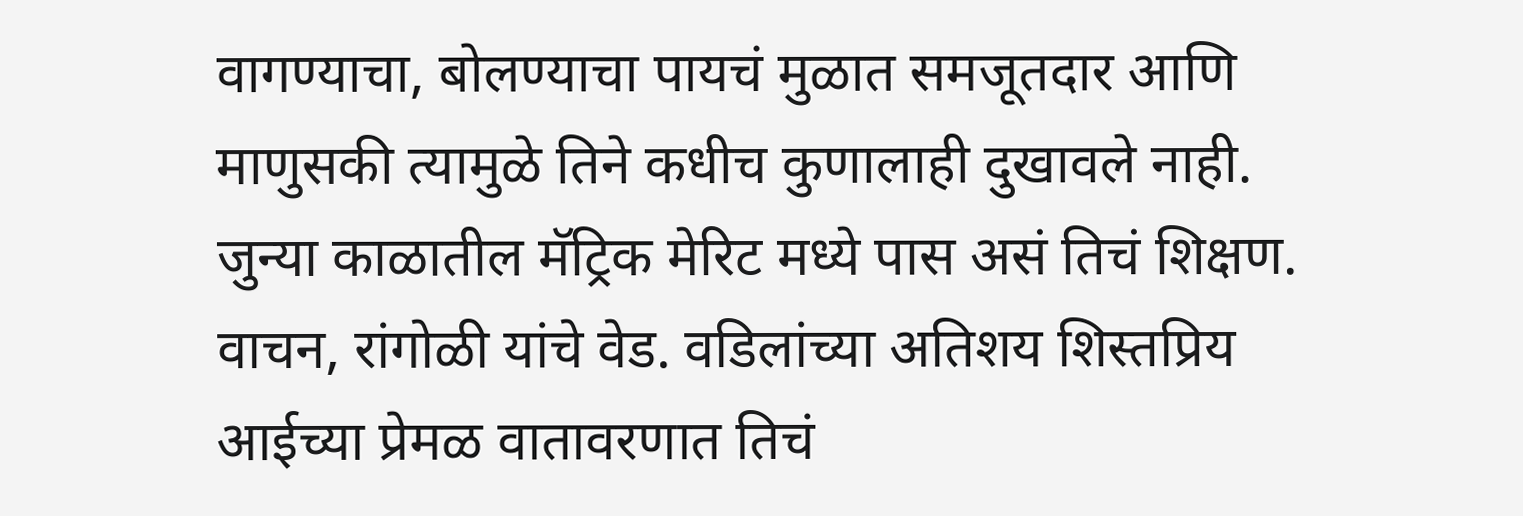वागण्याचा, बोलण्याचा पायचं मुळात समजूतदार आणि माणुसकी त्यामुळे तिने कधीच कुणालाही दुखावले नाही. जुन्या काळातील मॅट्रिक मेरिट मध्ये पास असं तिचं शिक्षण. वाचन, रांगोळी यांचे वेड. वडिलांच्या अतिशय शिस्तप्रिय आईच्या प्रेमळ वातावरणात तिचं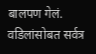बालपण गेलं. वडिलांसोबत सर्वत्र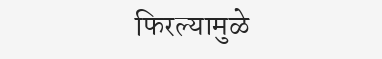फिरल्यामुळे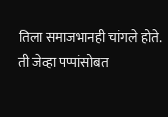तिला समाजभानही चांगले होते. ती जेव्हा पप्पांसोबत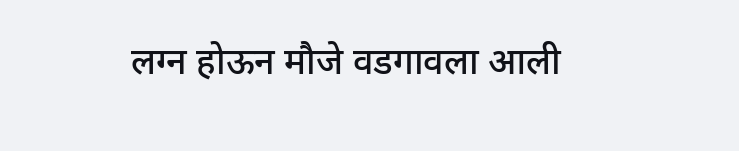लग्न होऊन मौजे वडगावला आली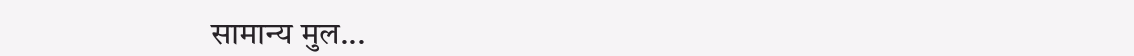सामान्य मुल...